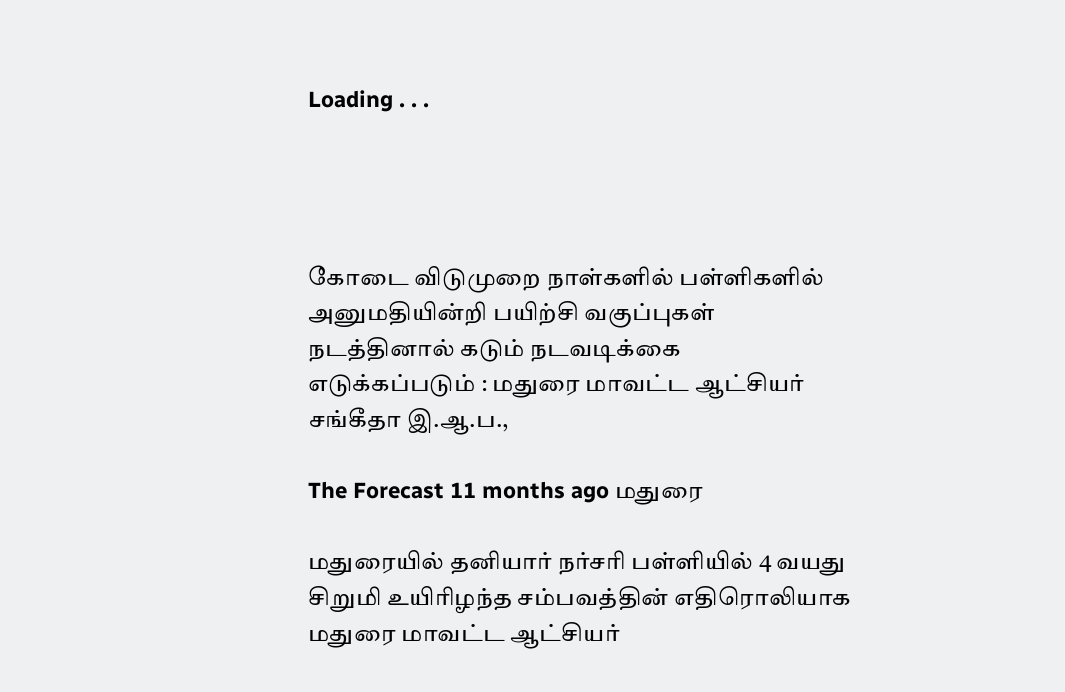Loading . . .




கோடை விடுமுறை நாள்களில் பள்ளிகளில் அனுமதியின்றி பயிற்சி வகுப்புகள் நடத்தினால் கடும் நடவடிக்கை எடுக்கப்படும் : மதுரை மாவட்ட ஆட்சியர் சங்கீதா இ.ஆ.ப.,

The Forecast 11 months ago மதுரை

மதுரையில் தனியார் நர்சரி பள்ளியில் 4 வயது சிறுமி உயிரிழந்த சம்பவத்தின் எதிரொலியாக மதுரை மாவட்ட ஆட்சியர்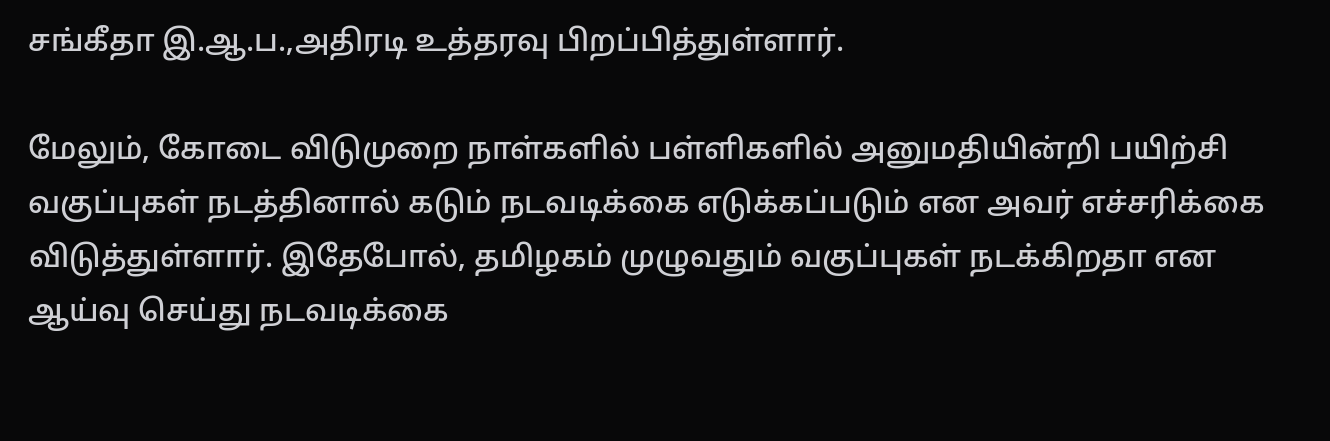சங்கீதா இ.ஆ.ப.,அதிரடி உத்தரவு பிறப்பித்துள்ளார்.

மேலும், கோடை விடுமுறை நாள்களில் பள்ளிகளில் அனுமதியின்றி பயிற்சி வகுப்புகள் நடத்தினால் கடும் நடவடிக்கை எடுக்கப்படும் என அவர் எச்சரிக்கை விடுத்துள்ளார். இதேபோல், தமிழகம் முழுவதும் வகுப்புகள் நடக்கிறதா என ஆய்வு செய்து நடவடிக்கை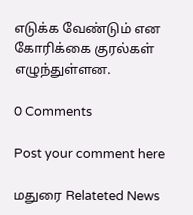எடுக்க வேண்டும் என கோரிக்கை குரல்கள் எழுந்துள்ளன.

0 Comments

Post your comment here

மதுரை Relateted News